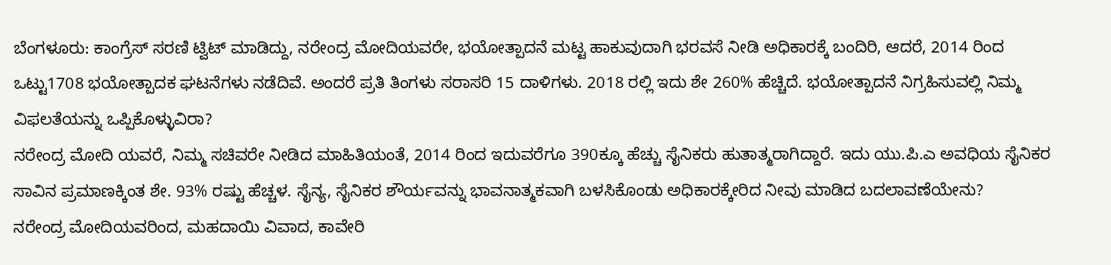ಬೆಂಗಳೂರು: ಕಾಂಗ್ರೆಸ್ ಸರಣಿ ಟ್ವಿಟ್ ಮಾಡಿದ್ದು, ನರೇಂದ್ರ ಮೋದಿಯವರೇ, ಭಯೋತ್ಪಾದನೆ ಮಟ್ಟ ಹಾಕುವುದಾಗಿ ಭರವಸೆ ನೀಡಿ ಅಧಿಕಾರಕ್ಕೆ ಬಂದಿರಿ, ಆದರೆ, 2014 ರಿಂದ ಒಟ್ಟು1708 ಭಯೋತ್ಪಾದಕ ಘಟನೆಗಳು ನಡೆದಿವೆ. ಅಂದರೆ ಪ್ರತಿ ತಿಂಗಳು ಸರಾಸರಿ 15 ದಾಳಿಗಳು. 2018 ರಲ್ಲಿ ಇದು ಶೇ 260% ಹೆಚ್ಚಿದೆ. ಭಯೋತ್ಪಾದನೆ ನಿಗ್ರಹಿಸುವಲ್ಲಿ ನಿಮ್ಮ ವಿಫಲತೆಯನ್ನು ಒಪ್ಪಿಕೊಳ್ಳುವಿರಾ?
ನರೇಂದ್ರ ಮೋದಿ ಯವರೆ, ನಿಮ್ಮ ಸಚಿವರೇ ನೀಡಿದ ಮಾಹಿತಿಯಂತೆ, 2014 ರಿಂದ ಇದುವರೆಗೂ 390ಕ್ಕೂ ಹೆಚ್ಚು ಸೈನಿಕರು ಹುತಾತ್ಮರಾಗಿದ್ದಾರೆ. ಇದು ಯು.ಪಿ.ಎ ಅವಧಿಯ ಸೈನಿಕರ ಸಾವಿನ ಪ್ರಮಾಣಕ್ಕಿಂತ ಶೇ. 93% ರಷ್ಟು ಹೆಚ್ಚಳ. ಸೈನ್ಯ, ಸೈನಿಕರ ಶೌರ್ಯವನ್ನು ಭಾವನಾತ್ಮಕವಾಗಿ ಬಳಸಿಕೊಂಡು ಅಧಿಕಾರಕ್ಕೇರಿದ ನೀವು ಮಾಡಿದ ಬದಲಾವಣೆಯೇನು?
ನರೇಂದ್ರ ಮೋದಿಯವರಿಂದ, ಮಹದಾಯಿ ವಿವಾದ, ಕಾವೇರಿ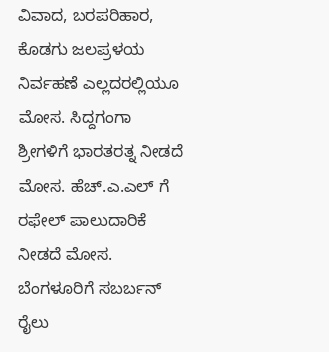ವಿವಾದ, ಬರಪರಿಹಾರ, ಕೊಡಗು ಜಲಪ್ರಳಯ ನಿರ್ವಹಣೆ ಎಲ್ಲದರಲ್ಲಿಯೂ ಮೋಸ. ಸಿದ್ದಗಂಗಾ ಶ್ರೀಗಳಿಗೆ ಭಾರತರತ್ನ ನೀಡದೆ ಮೋಸ. ಹೆಚ್.ಎ.ಎಲ್ ಗೆ ರಫೇಲ್ ಪಾಲುದಾರಿಕೆ ನೀಡದೆ ಮೋಸ. ಬೆಂಗಳೂರಿಗೆ ಸಬರ್ಬನ್ ರೈಲು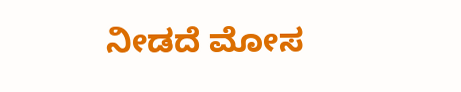ನೀಡದೆ ಮೋಸ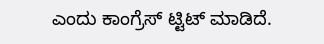ಎಂದು ಕಾಂಗ್ರೆಸ್ ಟ್ಟಿಟ್ ಮಾಡಿದೆ.